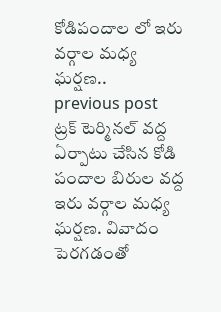కోడిపందాల లో ఇరు వర్గాల మధ్య ఘర్షణ..
previous post
ట్రక్ టెర్మినల్ వద్ద ఏర్పాటు చేసిన కోడి పందాల బిరుల వద్ద ఇరు వర్గాల మధ్య ఘర్షణ. వివాదం పెరగడంతో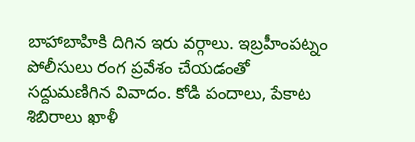బాహాబాహికి దిగిన ఇరు వర్గాలు. ఇబ్రహీంపట్నం పోలీసులు రంగ ప్రవేశం చేయడంతో సద్దుమణిగిన వివాదం. కోడి పందాలు, పేకాట శిబిరాలు ఖాళీ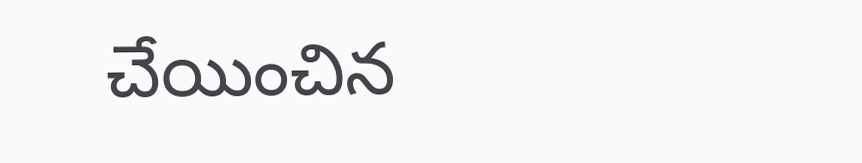చేయించిన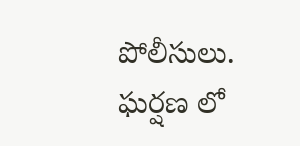పోలీసులు. ఘర్షణ లో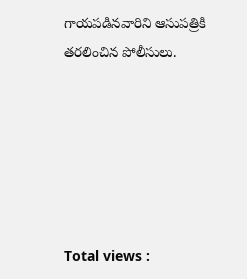గాయపడినవారిని ఆసుపత్రికి తరలించిన పోలీసులు.






Total views :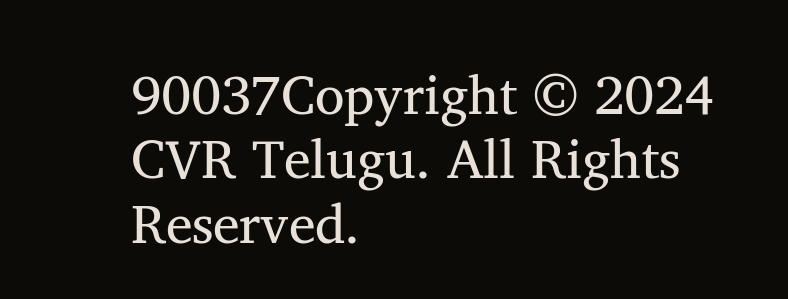90037Copyright © 2024 CVR Telugu. All Rights Reserved.